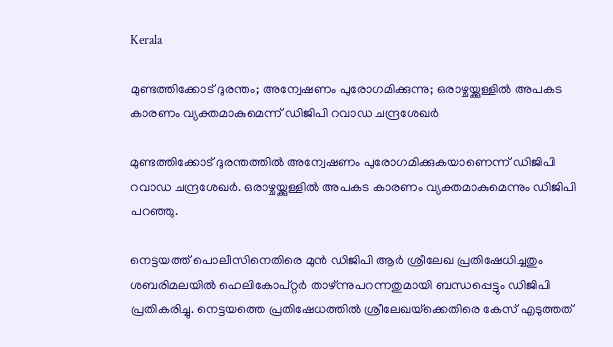Kerala

മുണ്ടത്തിക്കോട് ദുരന്തം; അന്വേഷണം പുരോഗമിക്കുന്നു; ഒരാഴ്ചയ്ക്കുള്ളില്‍ അപകട കാരണം വ്യക്തമാകുമെന്ന് ഡിജിപി റവാഡ ചന്ദ്രശേഖര്‍

മുണ്ടത്തിക്കോട് ദുരന്തത്തില്‍ അന്വേഷണം പുരോഗമിക്കുകയാണെന്ന് ഡിജിപി റവാഡ ചന്ദ്രശേഖര്‍. ഒരാഴ്ചയ്ക്കുള്ളില്‍ അപകട കാരണം വ്യക്തമാകുമെന്നും ഡിജിപി പറഞ്ഞു.

നെട്ടയത്ത് പൊലീസിനെതിരെ മുന്‍ ഡിജിപി ആര്‍ ശ്രീലേഖ പ്രതിഷേധിച്ചതും ശബരിമലയില്‍ ഹെലികോപ്റ്റര്‍ താഴ്ന്നുപറന്നതുമായി ബന്ധപ്പെട്ടും ഡിജിപി പ്രതികരിച്ചു. നെട്ടയത്തെ പ്രതിഷേധത്തില്‍ ശ്രീലേഖയ്‌ക്കെതിരെ കേസ് എടുത്തത്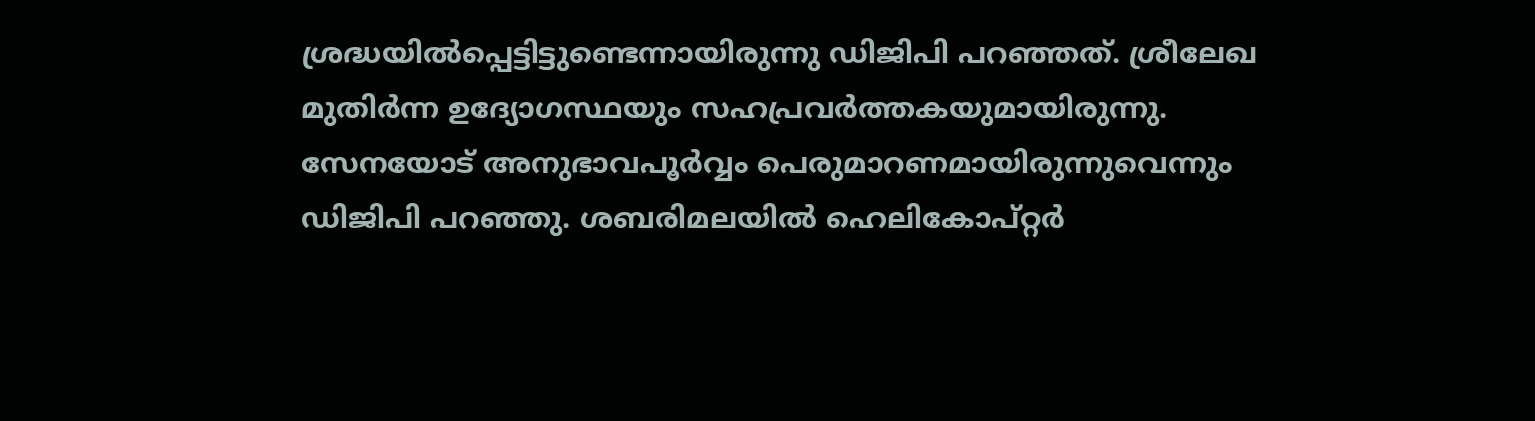ശ്രദ്ധയില്‍പ്പെട്ടിട്ടുണ്ടെന്നായിരുന്നു ഡിജിപി പറഞ്ഞത്. ശ്രീലേഖ മുതിര്‍ന്ന ഉദ്യോഗസ്ഥയും സഹപ്രവര്‍ത്തകയുമായിരുന്നു. സേനയോട് അനുഭാവപൂര്‍വ്വം പെരുമാറണമായിരുന്നുവെന്നും ഡിജിപി പറഞ്ഞു. ശബരിമലയില്‍ ഹെലികോപ്റ്റര്‍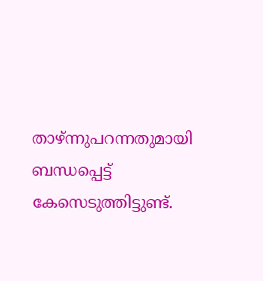താഴ്ന്നുപറന്നതുമായി ബന്ധപ്പെട്ട് കേസെടുത്തിട്ടുണ്ട്.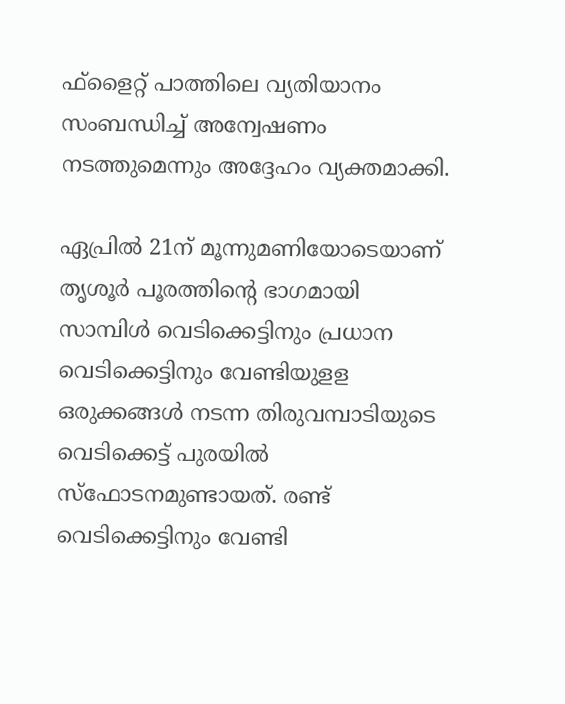ഫ്‌ളൈറ്റ് പാത്തിലെ വ്യതിയാനം സംബന്ധിച്ച് അന്വേഷണം നടത്തുമെന്നും അദ്ദേഹം വ്യക്തമാക്കി.

ഏപ്രില്‍ 21ന് മൂന്നുമണിയോടെയാണ് തൃശൂര്‍ പൂരത്തിന്റെ ഭാഗമായി സാമ്പിള്‍ വെടിക്കെട്ടിനും പ്രധാന വെടിക്കെട്ടിനും വേണ്ടിയുളള ഒരുക്കങ്ങള്‍ നടന്ന തിരുവമ്പാടിയുടെ വെടിക്കെട്ട് പുരയില്‍ സ്‌ഫോടനമുണ്ടായത്. രണ്ട് വെടിക്കെട്ടിനും വേണ്ടി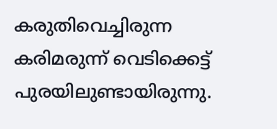കരുതിവെച്ചിരുന്ന കരിമരുന്ന് വെടിക്കെട്ട് പുരയിലുണ്ടായിരുന്നു.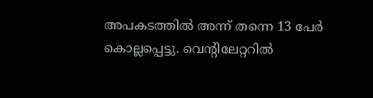അപകടത്തില്‍ അന്ന് തന്നെ 13 പേര്‍ കൊല്ലപ്പെട്ടു. വെന്റിലേറ്ററില്‍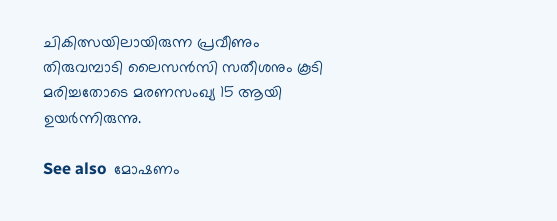ചികിത്സയിലായിരുന്ന പ്രവീണും തിരുവമ്പാടി ലൈസന്‍സി സതീശനും കൂടി മരിച്ചതോടെ മരണസംഖ്യ 15 ആയി ഉയര്‍ന്നിരുന്നു.

See also  മോഷണം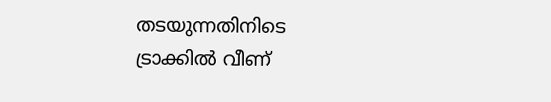തടയുന്നതിനിടെ ട്രാക്കിൽ വീണ്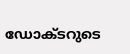ഡോക്ടറുടെ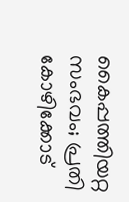കൈപ്പത്തിയറ്റ സംഭവം; പ്രതി കോഴിക്കോട്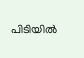പിടിയിൽ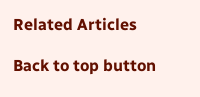Related Articles

Back to top button